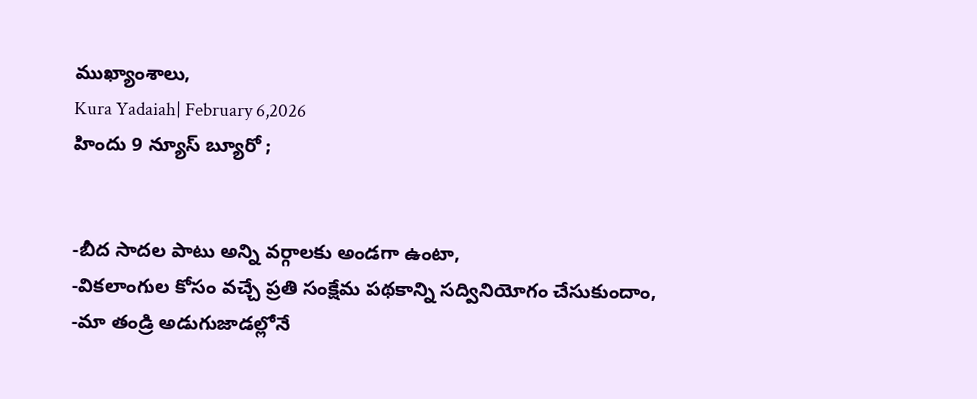ముఖ్యాంశాలు,
Kura Yadaiah| February 6,2026
హిందు 9 న్యూస్ బ్యూరో ;


-బీద సాదల పాటు అన్ని వర్గాలకు అండగా ఉంటా,
-వికలాంగుల కోసం వచ్చే ప్రతి సంక్షేమ పథకాన్ని సద్వినియోగం చేసుకుందాం,
-మా తండ్రి అడుగుజాడల్లోనే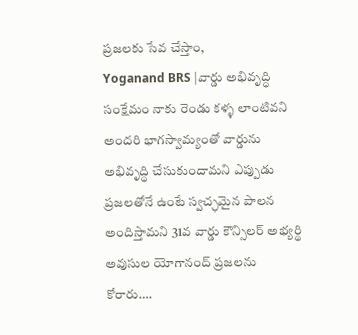ప్రజలకు సేవ చేస్తాం,
Yoganand BRS |వార్డు అభివృద్ధి సంక్షేమం నాకు రెండు కళ్ళ లాంటివని అందరి భాగస్వామ్యంతో వార్డును అభివృద్ధి చేసుకుందామని ఎప్పుడు ప్రజలతోనే ఉంటే స్వచ్ఛమైన పాలన అందిస్తామని 31వ వార్డు కౌన్సిలర్ అభ్యర్థి అవుసుల యోగానంద్ ప్రజలను కోరారు….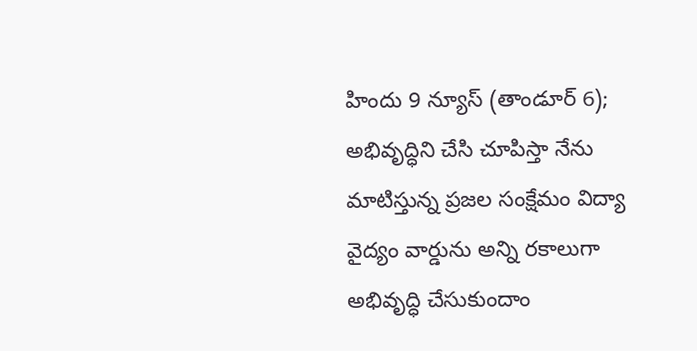హిందు 9 న్యూస్ (తాండూర్ 6); అభివృద్ధిని చేసి చూపిస్తా నేను మాటిస్తున్న ప్రజల సంక్షేమం విద్యా వైద్యం వార్డును అన్ని రకాలుగా అభివృద్ధి చేసుకుందాం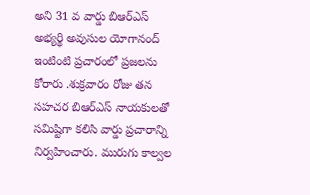అని 31 వ వార్డు బిఆర్ఎస్ అభ్యర్థి అవుసుల యోగానంద్ ఇంటింటి ప్రచారంలో ప్రజలను కోరారు .శుక్రవారం రోజు తన సహచర బిఆర్ఎస్ నాయకులతో సమిష్టిగా కలిసి వార్డు ప్రచారాన్ని నిర్వహించారు. మురుగు కాల్వల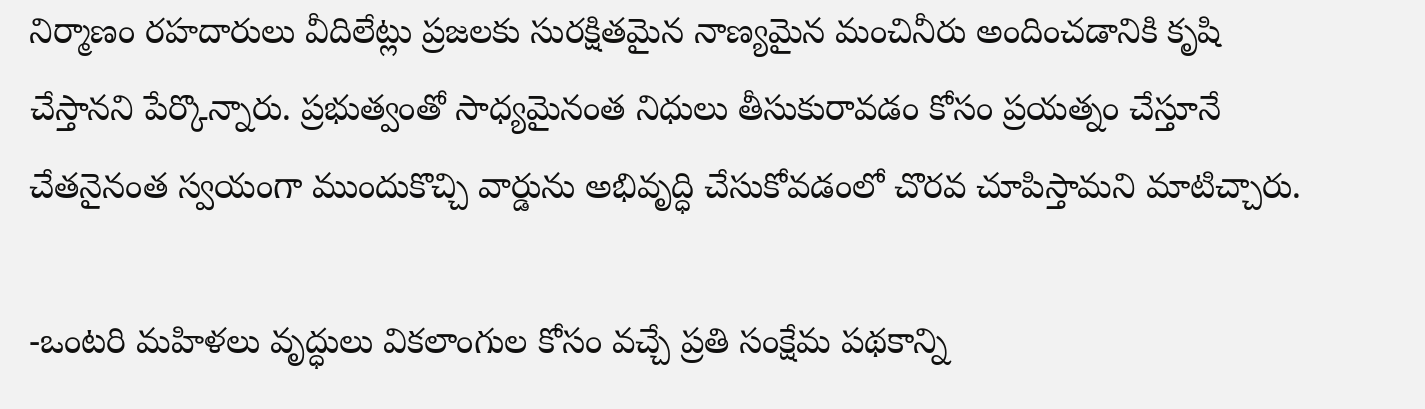నిర్మాణం రహదారులు వీదిలేట్లు ప్రజలకు సురక్షితమైన నాణ్యమైన మంచినీరు అందించడానికి కృషి చేస్తానని పేర్కొన్నారు. ప్రభుత్వంతో సాధ్యమైనంత నిధులు తీసుకురావడం కోసం ప్రయత్నం చేస్తూనే చేతనైనంత స్వయంగా ముందుకొచ్చి వార్డును అభివృద్ధి చేసుకోవడంలో చొరవ చూపిస్తామని మాటిచ్చారు.

-ఒంటరి మహిళలు వృద్ధులు వికలాంగుల కోసం వచ్చే ప్రతి సంక్షేమ పథకాన్ని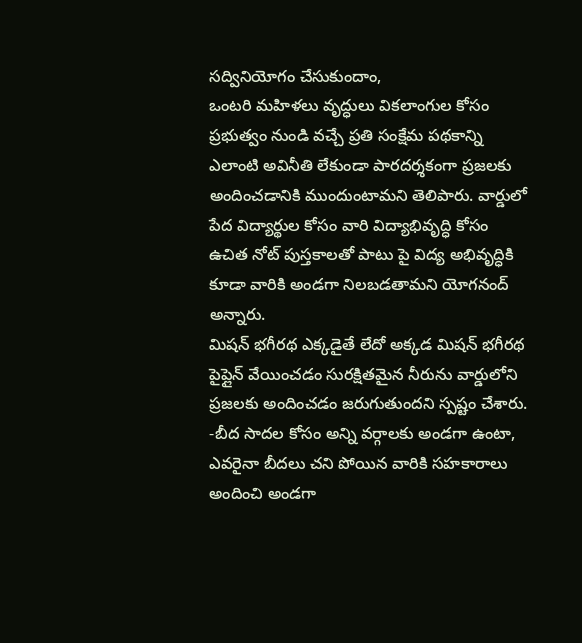సద్వినియోగం చేసుకుందాం,
ఒంటరి మహిళలు వృద్ధులు వికలాంగుల కోసం ప్రభుత్వం నుండి వచ్చే ప్రతి సంక్షేమ పథకాన్ని ఎలాంటి అవినీతి లేకుండా పారదర్శకంగా ప్రజలకు అందించడానికి ముందుంటామని తెలిపారు. వార్డులో పేద విద్యార్థుల కోసం వారి విద్యాభివృద్ధి కోసం ఉచిత నోట్ పుస్తకాలతో పాటు పై విద్య అభివృద్ధికి కూడా వారికి అండగా నిలబడతామని యోగనంద్ అన్నారు.
మిషన్ భగీరథ ఎక్కడైతే లేదో అక్కడ మిషన్ భగీరథ పైప్లైన్ వేయించడం సురక్షితమైన నీరును వార్డులోని ప్రజలకు అందించడం జరుగుతుందని స్పష్టం చేశారు.
-బీద సాదల కోసం అన్ని వర్గాలకు అండగా ఉంటా,
ఎవరైనా బీదలు చని పోయిన వారికి సహకారాలు అందించి అండగా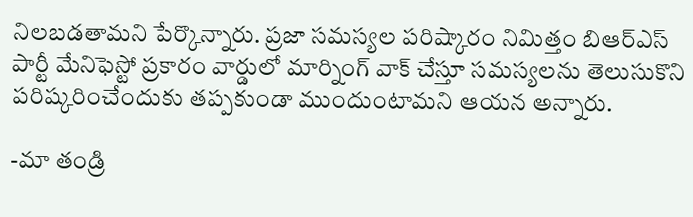నిలబడతామని పేర్కొన్నారు. ప్రజా సమస్యల పరిష్కారం నిమిత్తం బిఆర్ఎస్ పార్టీ మేనిఫెస్టో ప్రకారం వార్డులో మార్నింగ్ వాక్ చేస్తూ సమస్యలను తెలుసుకొని పరిష్కరించేందుకు తప్పకుండా ముందుంటామని ఆయన అన్నారు.

-మా తండ్రి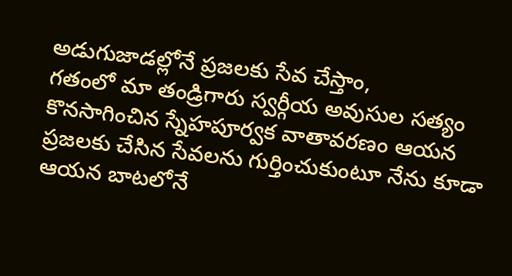అడుగుజాడల్లోనే ప్రజలకు సేవ చేస్తాం,
గతంలో మా తండ్రిగారు స్వర్గీయ అవుసుల సత్యం కొనసాగించిన స్నేహపూర్వక వాతావరణం ఆయన ప్రజలకు చేసిన సేవలను గుర్తించుకుంటూ నేను కూడా ఆయన బాటలోనే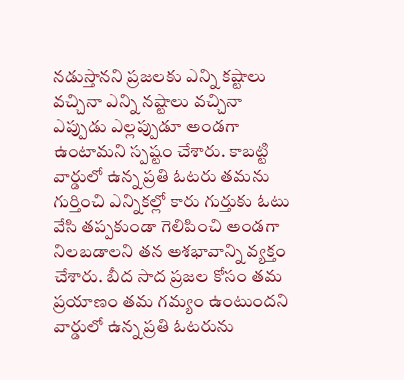నడుస్తానని ప్రజలకు ఎన్ని కష్టాలు వచ్చినా ఎన్ని నష్టాలు వచ్చినా ఎప్పుడు ఎల్లప్పుడూ అండగా ఉంటామని స్పష్టం చేశారు. కాబట్టి వార్డులో ఉన్న ప్రతి ఓటరు తమను గుర్తించి ఎన్నికల్లో కారు గుర్తుకు ఓటు వేసి తప్పకుండా గెలిపించి అండగా నిలబడాలని తన అశభావాన్ని వ్యక్తం చేశారు. బీద సాద ప్రజల కోసం తమ ప్రయాణం తమ గమ్యం ఉంటుందని వార్డులో ఉన్న ప్రతి ఓటరును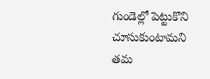గుండెల్లో పెట్టుకొని చూసుకుంటామని తమ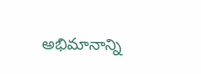అభిమానాన్ని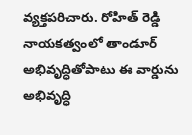వ్యక్తపరిచారు. రోహిత్ రెడ్డి నాయకత్వంలో తాండూర్ అభివృద్ధితోపాటు ఈ వార్డును అభివృద్ధి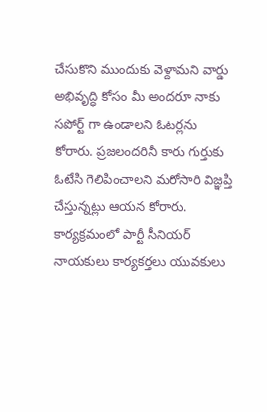చేసుకొని ముందుకు వెళ్దామని వార్డు అభివృద్ధి కోసం మీ అందరూ నాకు సపోర్ట్ గా ఉండాలని ఓటర్లను కోరారు. ప్రజలందరినీ కారు గుర్తుకు ఓటేసి గెలిపించాలని మరోసారి విజ్ఞప్తి చేస్తున్నట్లు ఆయన కోరారు. కార్యక్రమంలో పార్టీ సీనియర్ నాయకులు కార్యకర్తలు యువకులు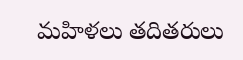మహిళలు తదితరులు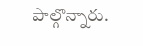పాల్గొన్నారు.